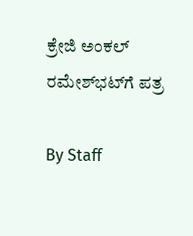ಕ್ರೇಜಿ ಅಂಕಲ್‌ ರಮೇಶ್‌ಭಟ್‌ಗೆ ಪತ್ರ

By Staff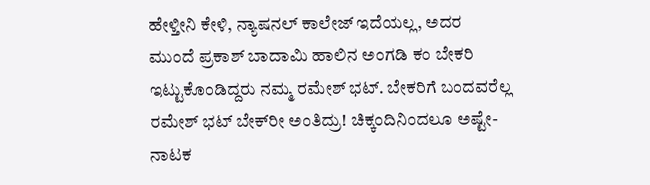ಹೇಳ್ತೀನಿ ಕೇಳಿ, ನ್ಯಾಷನಲ್‌ ಕಾಲೇಜ್‌ ಇದೆಯಲ್ಲ, ಅದರ ಮುಂದೆ ಪ್ರಕಾಶ್‌ ಬಾದಾಮಿ ಹಾಲಿನ ಅಂಗಡಿ ಕಂ ಬೇಕರಿ ಇಟ್ಟುಕೊಂಡಿದ್ದರು ನಮ್ಮ ರಮೇಶ್‌ ಭಟ್‌. ಬೇಕರಿಗೆ ಬಂದವರೆಲ್ಲ ರಮೇಶ್‌ ಭಟ್‌ ಬೇಕ್‌ರೀ ಅಂತಿದ್ರು! ಚಿಕ್ಕಂದಿನಿಂದಲೂ ಅಷ್ಟೇ-ನಾಟಕ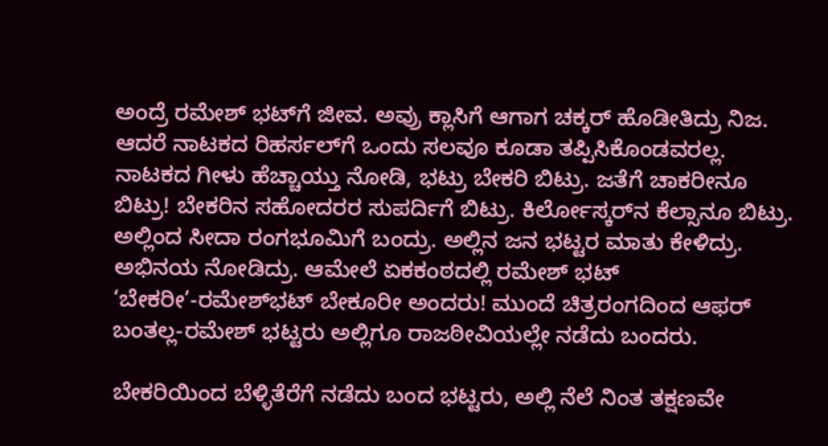ಅಂದ್ರೆ ರಮೇಶ್‌ ಭಟ್‌ಗೆ ಜೀವ. ಅವ್ರು ಕ್ಲಾಸಿಗೆ ಆಗಾಗ ಚಕ್ಕರ್‌ ಹೊಡೀತಿದ್ರು ನಿಜ. ಆದರೆ ನಾಟಕದ ರಿಹರ್ಸಲ್‌ಗೆ ಒಂದು ಸಲವೂ ಕೂಡಾ ತಪ್ಪಿಸಿಕೊಂಡವರಲ್ಲ. ನಾಟಕದ ಗೀಳು ಹೆಚ್ಚಾಯ್ತು ನೋಡಿ, ಭಟ್ರು ಬೇಕರಿ ಬಿಟ್ರು. ಜತೆಗೆ ಚಾಕರೀನೂ ಬಿಟ್ರು! ಬೇಕರಿನ ಸಹೋದರರ ಸುಪರ್ದಿಗೆ ಬಿಟ್ರು. ಕಿರ್ಲೋಸ್ಕರ್‌ನ ಕೆಲ್ಸಾನೂ ಬಿಟ್ರು. ಅಲ್ಲಿಂದ ಸೀದಾ ರಂಗಭೂಮಿಗೆ ಬಂದ್ರು. ಅಲ್ಲಿನ ಜನ ಭಟ್ಟರ ಮಾತು ಕೇಳಿದ್ರು. ಅಭಿನಯ ನೋಡಿದ್ರು. ಆಮೇಲೆ ಏಕಕಂಠದಲ್ಲಿ ರಮೇಶ್‌ ಭಟ್‌ ‘ಬೇಕರೀ’-ರಮೇಶ್‌ಭಟ್‌ ಬೇಕೂರೀ ಅಂದರು! ಮುಂದೆ ಚಿತ್ರರಂಗದಿಂದ ಆಫರ್‌ ಬಂತಲ್ಲ-ರಮೇಶ್‌ ಭಟ್ಟರು ಅಲ್ಲಿಗೂ ರಾಜಠೀವಿಯಲ್ಲೇ ನಡೆದು ಬಂದರು.

ಬೇಕರಿಯಿಂದ ಬೆಳ್ಳಿತೆರೆಗೆ ನಡೆದು ಬಂದ ಭಟ್ಟರು, ಅಲ್ಲಿ ನೆಲೆ ನಿಂತ ತಕ್ಷಣವೇ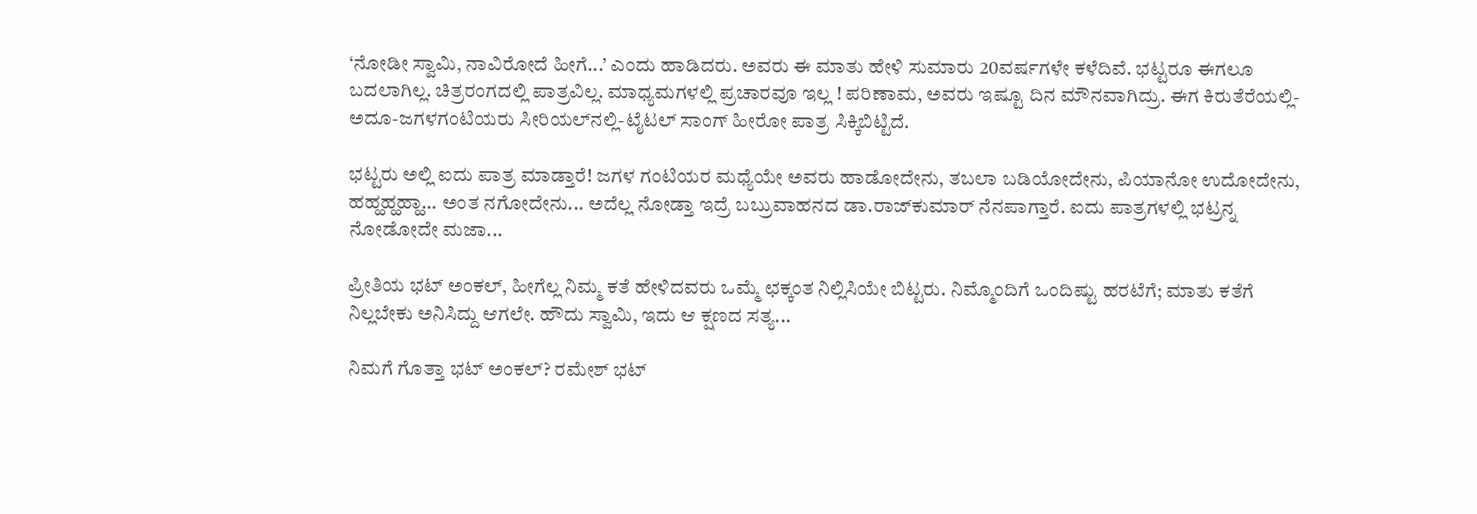‘ನೋಡೀ ಸ್ವಾಮಿ, ನಾವಿರೋದೆ ಹೀಗೆ...’ ಎಂದು ಹಾಡಿದರು. ಅವರು ಈ ಮಾತು ಹೇಳಿ ಸುಮಾರು 20ವರ್ಷಗಳೇ ಕಳೆದಿವೆ. ಭಟ್ಟರೂ ಈಗಲೂ ಬದಲಾಗಿಲ್ಲ. ಚಿತ್ರರಂಗದಲ್ಲಿ ಪಾತ್ರವಿಲ್ಲ. ಮಾಧ್ಯಮಗಳಲ್ಲಿ ಪ್ರಚಾರವೂ ಇಲ್ಲ ! ಪರಿಣಾಮ, ಅವರು ಇಷ್ಟೂ ದಿನ ಮೌನವಾಗಿದ್ರು. ಈಗ ಕಿರುತೆರೆಯಲ್ಲಿ-ಅದೂ-ಜಗಳಗಂಟಿಯರು ಸೀರಿಯಲ್‌ನಲ್ಲಿ-ಟೈಟಲ್‌ ಸಾಂಗ್‌ ಹೀರೋ ಪಾತ್ರ ಸಿಕ್ಕಿಬಿಟ್ಟಿದೆ.

ಭಟ್ಟರು ಅಲ್ಲಿ ಐದು ಪಾತ್ರ ಮಾಡ್ತಾರೆ! ಜಗಳ ಗಂಟಿಯರ ಮಧ್ಯೆಯೇ ಅವರು ಹಾಡೋದೇನು, ತಬಲಾ ಬಡಿಯೋದೇನು, ಪಿಯಾನೋ ಉದೋದೇನು, ಹಹ್ಹಹ್ಹಹ್ಹಾ... ಅಂತ ನಗೋದೇನು... ಅದೆಲ್ಲ ನೋಡ್ತಾ ಇದ್ರೆ ಬಬ್ರುವಾಹನದ ಡಾ.ರಾಜ್‌ಕುಮಾರ್‌ ನೆನಪಾಗ್ತಾರೆ. ಐದು ಪಾತ್ರಗಳಲ್ಲಿ ಭಟ್ರನ್ನ ನೋಡೋದೇ ಮಜಾ...

ಪ್ರೀತಿಯ ಭಟ್‌ ಅಂಕಲ್‌, ಹೀಗೆಲ್ಲ ನಿಮ್ಮ ಕತೆ ಹೇಳಿದವರು ಒಮ್ಮೆ ಛಕ್ಕಂತ ನಿಲ್ಲಿಸಿಯೇ ಬಿಟ್ಟರು. ನಿಮ್ಮೊಂದಿಗೆ ಒಂದಿಷ್ಟು ಹರಟೆಗೆ; ಮಾತು ಕತೆಗೆ ನಿಲ್ಲಬೇಕು ಅನಿಸಿದ್ದು ಆಗಲೇ. ಹೌದು ಸ್ವಾಮಿ, ಇದು ಆ ಕ್ಷಣದ ಸತ್ಯ...

ನಿಮಗೆ ಗೊತ್ತಾ ಭಟ್‌ ಅಂಕಲ್‌? ರಮೇಶ್‌ ಭಟ್‌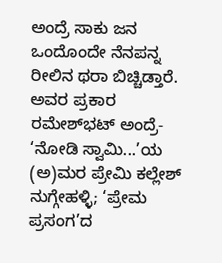ಅಂದ್ರೆ ಸಾಕು ಜನ ಒಂದೊಂದೇ ನೆನಪನ್ನ ರೀಲಿನ ಥರಾ ಬಿಚ್ಚಿಡ್ತಾರೆ. ಅವರ ಪ್ರಕಾರ ರಮೇಶ್‌ಭಟ್‌ ಅಂದ್ರೆ- ‘ನೋಡಿ ಸ್ವಾಮಿ...’ಯ (ಅ)ಮರ ಪ್ರೇಮಿ ಕಲ್ಲೇಶ್‌ ನುಗ್ಗೇಹಳ್ಳಿ; ‘ಪ್ರೇಮ ಪ್ರಸಂಗ’ದ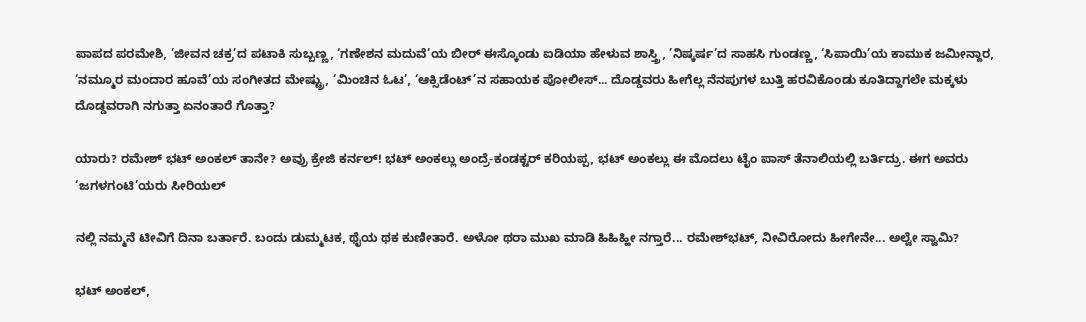ಪಾಪದ ಪರಮೇಶಿ, ’ಜೀವನ ಚಕ್ರ’ದ ಪಟಾಕಿ ಸುಬ್ಬಣ್ಣ, ‘ಗಣೇಶನ ಮದುವೆ’ಯ ಬೀರ್‌ ಈಸ್ಕೊಂಡು ಐಡಿಯಾ ಹೇಳುವ ಶಾಸ್ತ್ರಿ, ’ನಿಷ್ಕರ್ಷ’ದ ಸಾಹಸಿ ಗುಂಡಣ್ಣ, ‘ಸಿಪಾಯಿ’ಯ ಕಾಮುಕ ಜಮೀನ್ದಾರ, ‘ನಮ್ಮೂರ ಮಂದಾರ ಹೂವೆ’ಯ ಸಂಗೀತದ ಮೇಷ್ಟ್ರು, ‘ಮಿಂಚಿನ ಓಟ’, ‘ಆಕ್ಸಿಡೆಂಟ್‌’ನ ಸಹಾಯಕ ಪೋಲೀಸ್‌... ದೊಡ್ಡವರು ಹೀಗೆಲ್ಲ ನೆನಪುಗಳ ಬುತ್ತಿ ಹರವಿಕೊಂಡು ಕೂತಿದ್ದಾಗಲೇ ಮಕ್ಕಳು ದೊಡ್ಡವರಾಗಿ ನಗುತ್ತಾ ಏನಂತಾರೆ ಗೊತ್ತಾ?

ಯಾರು? ರಮೇಶ್‌ ಭಟ್‌ ಅಂಕಲ್‌ ತಾನೇ? ಅವ್ರು ಕ್ರೇಜಿ ಕರ್ನಲ್‌! ಭಟ್‌ ಅಂಕಲ್ಲು ಅಂದ್ರೆ-ಕಂಡಕ್ಟರ್‌ ಕರಿಯಪ್ಪ, ಭಟ್‌ ಅಂಕಲ್ಲು ಈ ಮೊದಲು ಟೈಂ ಪಾಸ್‌ ತೆನಾಲಿಯಲ್ಲಿ ಬರ್ತಿದ್ರು. ಈಗ ಅವರು ‘ಜಗಳಗಂಟಿ’ಯರು ಸೀರಿಯಲ್‌

ನಲ್ಲಿ ನಮ್ಮನೆ ಟೀವಿಗೆ ದಿನಾ ಬರ್ತಾರೆ. ಬಂದು ಡುಮ್ಮಟಕ, ಥೈಯ ಥಕ ಕುಣೀತಾರೆ. ಅಳೋ ಥರಾ ಮುಖ ಮಾಡಿ ಹಿಹಿಹ್ಹೀ ನಗ್ತಾರೆ... ರಮೇಶ್‌ಭಟ್‌, ನೀವಿರೋದು ಹೀಗೇನೇ... ಅಲ್ವೇ ಸ್ವಾಮಿ?

ಭಟ್‌ ಅಂಕಲ್‌,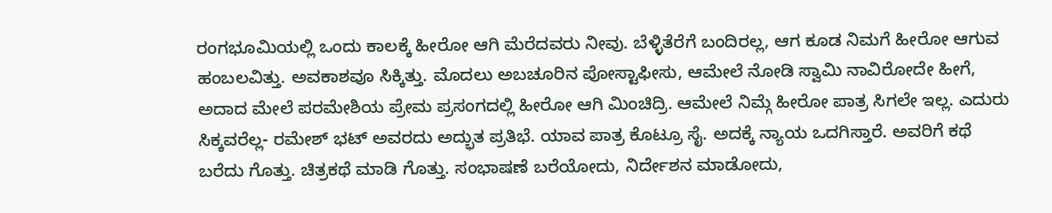ರಂಗಭೂಮಿಯಲ್ಲಿ ಒಂದು ಕಾಲಕ್ಕೆ ಹೀರೋ ಆಗಿ ಮೆರೆದವರು ನೀವು. ಬೆಳ್ಳಿತೆರೆಗೆ ಬಂದಿರಲ್ಲ, ಆಗ ಕೂಡ ನಿಮಗೆ ಹೀರೋ ಆಗುವ ಹಂಬಲವಿತ್ತು. ಅವಕಾಶವೂ ಸಿಕ್ಕಿತ್ತು. ಮೊದಲು ಅಬಚೂರಿನ ಪೋಸ್ಟಾಫೀಸು, ಆಮೇಲೆ ನೋಡಿ ಸ್ವಾಮಿ ನಾವಿರೋದೇ ಹೀಗೆ, ಅದಾದ ಮೇಲೆ ಪರಮೇಶಿಯ ಪ್ರೇಮ ಪ್ರಸಂಗದಲ್ಲಿ ಹೀರೋ ಆಗಿ ಮಿಂಚಿದ್ರಿ. ಆಮೇಲೆ ನಿಮ್ಗೆ ಹೀರೋ ಪಾತ್ರ ಸಿಗಲೇ ಇಲ್ಲ. ಎದುರು ಸಿಕ್ಕವರೆಲ್ಲ- ರಮೇಶ್‌ ಭಟ್‌ ಅವರದು ಅದ್ಭುತ ಪ್ರತಿಭೆ. ಯಾವ ಪಾತ್ರ ಕೊಟ್ರೂ ಸೈ. ಅದಕ್ಕೆ ನ್ಯಾಯ ಒದಗಿಸ್ತಾರೆ. ಅವರಿಗೆ ಕಥೆ ಬರೆದು ಗೊತ್ತು. ಚಿತ್ರಕಥೆ ಮಾಡಿ ಗೊತ್ತು. ಸಂಭಾಷಣೆ ಬರೆಯೋದು, ನಿರ್ದೇಶನ ಮಾಡೋದು,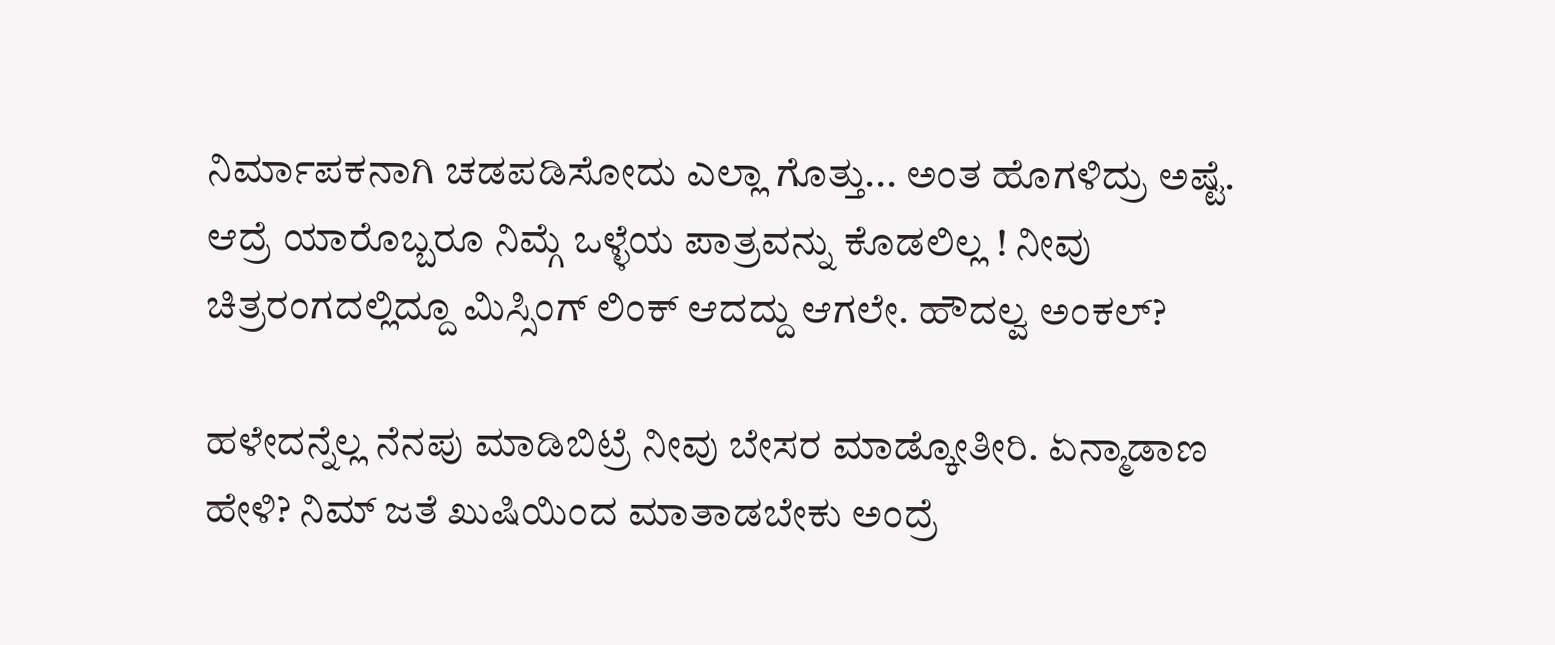ನಿರ್ಮಾಪಕನಾಗಿ ಚಡಪಡಿಸೋದು ಎಲ್ಲಾ ಗೊತ್ತು... ಅಂತ ಹೊಗಳಿದ್ರು ಅಷ್ಟೆ. ಆದ್ರೆ ಯಾರೊಬ್ಬರೂ ನಿಮ್ಗೆ ಒಳ್ಳೆಯ ಪಾತ್ರವನ್ನು ಕೊಡಲಿಲ್ಲ ! ನೀವು ಚಿತ್ರರಂಗದಲ್ಲಿದ್ದೂ ಮಿಸ್ಸಿಂಗ್‌ ಲಿಂಕ್‌ ಆದದ್ದು ಆಗಲೇ. ಹೌದಲ್ವ ಅಂಕಲ್‌?

ಹಳೇದನ್ನೆಲ್ಲ ನೆನಪು ಮಾಡಿಬಿಟ್ರೆ ನೀವು ಬೇಸರ ಮಾಡ್ಕೋತೀರಿ. ಏನ್ಮಾಡಾಣ ಹೇಳಿ? ನಿಮ್‌ ಜತೆ ಖುಷಿಯಿಂದ ಮಾತಾಡಬೇಕು ಅಂದ್ರೆ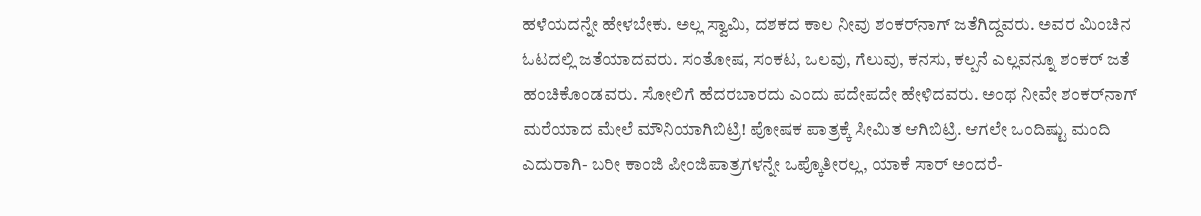ಹಳೆಯದನ್ನೇ ಹೇಳಬೇಕು. ಅಲ್ಲ ಸ್ವಾಮಿ, ದಶಕದ ಕಾಲ ನೀವು ಶಂಕರ್‌ನಾಗ್‌ ಜತೆಗಿದ್ದವರು. ಅವರ ಮಿಂಚಿನ ಓಟದಲ್ಲಿ ಜತೆಯಾದವರು. ಸಂತೋಷ, ಸಂಕಟ, ಒಲವು, ಗೆಲುವು, ಕನಸು, ಕಲ್ಪನೆ ಎಲ್ಲವನ್ನೂ ಶಂಕರ್‌ ಜತೆ ಹಂಚಿಕೊಂಡವರು. ಸೋಲಿಗೆ ಹೆದರಬಾರದು ಎಂದು ಪದೇಪದೇ ಹೇಳಿದವರು. ಅಂಥ ನೀವೇ ಶಂಕರ್‌ನಾಗ್‌ ಮರೆಯಾದ ಮೇಲೆ ಮೌನಿಯಾಗಿಬಿಟ್ರಿ! ಪೋಷಕ ಪಾತ್ರಕ್ಕೆ ಸೀಮಿತ ಆಗಿಬಿಟ್ರಿ. ಆಗಲೇ ಒಂದಿಷ್ಟು ಮಂದಿ ಎದುರಾಗಿ- ಬರೀ ಕಾಂಜಿ ಪೀಂಜಿಪಾತ್ರಗಳನ್ನೇ ಒಪ್ಕೊತೀರಲ್ಲ, ಯಾಕೆ ಸಾರ್‌ ಅಂದರೆ-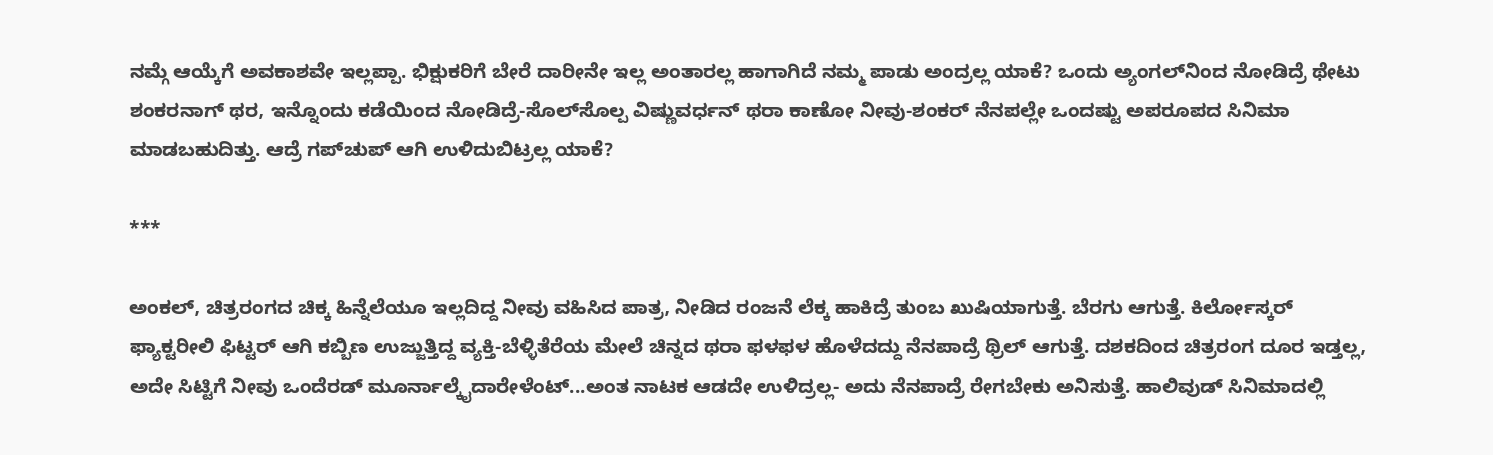ನಮ್ಗೆ ಆಯ್ಕೆಗೆ ಅವಕಾಶವೇ ಇಲ್ಲಪ್ಪಾ. ಭಿಕ್ಷುಕರಿಗೆ ಬೇರೆ ದಾರೀನೇ ಇಲ್ಲ ಅಂತಾರಲ್ಲ ಹಾಗಾಗಿದೆ ನಮ್ಮ ಪಾಡು ಅಂದ್ರಲ್ಲ ಯಾಕೆ? ಒಂದು ಅ್ಯಂಗಲ್‌ನಿಂದ ನೋಡಿದ್ರೆ ಥೇಟು ಶಂಕರನಾಗ್‌ ಥರ, ಇನ್ನೊಂದು ಕಡೆಯಿಂದ ನೋಡಿದ್ರೆ-ಸೊಲ್‌ಸೊಲ್ಪ ವಿಷ್ಣುವರ್ಧನ್‌ ಥರಾ ಕಾಣೋ ನೀವು-ಶಂಕರ್‌ ನೆನಪಲ್ಲೇ ಒಂದಷ್ಟು ಅಪರೂಪದ ಸಿನಿಮಾ ಮಾಡಬಹುದಿತ್ತು. ಆದ್ರೆ ಗಪ್‌ಚುಪ್‌ ಆಗಿ ಉಳಿದುಬಿಟ್ರಲ್ಲ ಯಾಕೆ?

***

ಅಂಕಲ್‌, ಚಿತ್ರರಂಗದ ಚಿಕ್ಕ ಹಿನ್ನೆಲೆಯೂ ಇಲ್ಲದಿದ್ದ ನೀವು ವಹಿಸಿದ ಪಾತ್ರ, ನೀಡಿದ ರಂಜನೆ ಲೆಕ್ಕ ಹಾಕಿದ್ರೆ ತುಂಬ ಖುಷಿಯಾಗುತ್ತೆ. ಬೆರಗು ಆಗುತ್ತೆ. ಕಿರ್ಲೋಸ್ಕರ್‌ ಫ್ಯಾಕ್ಟರೀಲಿ ಫಿಟ್ಟರ್‌ ಆಗಿ ಕಬ್ಬಿಣ ಉಜ್ಜುತ್ತಿದ್ದ ವ್ಯಕ್ತಿ-ಬೆಳ್ಳಿತೆರೆಯ ಮೇಲೆ ಚಿನ್ನದ ಥರಾ ಫಳಫಳ ಹೊಳೆದದ್ದು ನೆನಪಾದ್ರೆ ಥ್ರಿಲ್‌ ಆಗುತ್ತೆ. ದಶಕದಿಂದ ಚಿತ್ರರಂಗ ದೂರ ಇಡ್ತಲ್ಲ, ಅದೇ ಸಿಟ್ಟಿಗೆ ನೀವು ಒಂದೆರಡ್‌ ಮೂರ್ನಾಲ್ಕೈದಾರೇಳೆಂಟ್‌...ಅಂತ ನಾಟಕ ಆಡದೇ ಉಳಿದ್ರಲ್ಲ- ಅದು ನೆನಪಾದ್ರೆ ರೇಗಬೇಕು ಅನಿಸುತ್ತೆ. ಹಾಲಿವುಡ್‌ ಸಿನಿಮಾದಲ್ಲಿ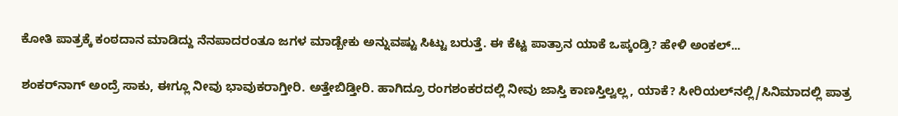ಕೋತಿ ಪಾತ್ರಕ್ಕೆ ಕಂಠದಾನ ಮಾಡಿದ್ದು ನೆನಪಾದರಂತೂ ಜಗಳ ಮಾಡ್ಬೇಕು ಅನ್ನುವಷ್ಟು ಸಿಟ್ಟು ಬರುತ್ತೆ. ಈ ಕೆಟ್ಟ ಪಾತ್ರಾನ ಯಾಕೆ ಒಪ್ಕಂಡ್ರಿ? ಹೇಳಿ ಅಂಕಲ್‌...

ಶಂಕರ್‌ನಾಗ್‌ ಅಂದ್ರೆ ಸಾಕು, ಈಗ್ಲೂ ನೀವು ಭಾವುಕರಾಗ್ತೀರಿ. ಅತ್ತೇಬಿಡ್ತೀರಿ. ಹಾಗಿದ್ರೂ ರಂಗಶಂಕರದಲ್ಲಿ ನೀವು ಜಾಸ್ತಿ ಕಾಣಸ್ತಿಲ್ವಲ್ಲ, ಯಾಕೆ? ಸೀರಿಯಲ್‌ನಲ್ಲಿ/ಸಿನಿಮಾದಲ್ಲಿ ಪಾತ್ರ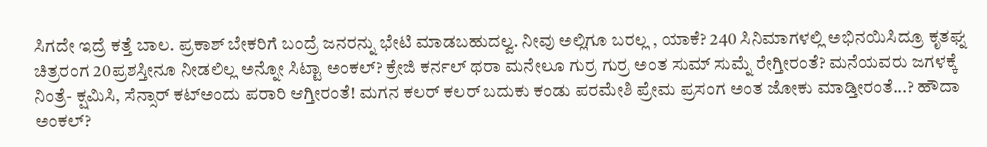ಸಿಗದೇ ಇದ್ರೆ ಕತ್ತೆ ಬಾಲ. ಪ್ರಕಾಶ್‌ ಬೇಕರಿಗೆ ಬಂದ್ರೆ ಜನರನ್ನು ಭೇಟಿ ಮಾಡಬಹುದಲ್ವ. ನೀವು ಅಲ್ಲಿಗೂ ಬರಲ್ಲ , ಯಾಕೆ? 240 ಸಿನಿಮಾಗಳಲ್ಲಿ ಅಭಿನಯಿಸಿದ್ರೂ ಕೃತಘ್ನ ಚಿತ್ರರಂಗ 20ಪ್ರಶಸ್ತೀನೂ ನೀಡಲಿಲ್ಲ ಅನ್ನೋ ಸಿಟ್ಟಾ ಅಂಕಲ್‌? ಕ್ರೇಜಿ ಕರ್ನಲ್‌ ಥರಾ ಮನೇಲೂ ಗುರ್ರ ಗುರ್ರ ಅಂತ ಸುಮ್‌ ಸುಮ್ನೆ ರೇಗ್ತೀರಂತೆ? ಮನೆಯವರು ಜಗಳಕ್ಕೆ ನಿಂತ್ರೆ- ಕ್ಷಮಿಸಿ, ಸೆನ್ಸಾರ್‌ ಕಟ್‌ಅಂದು ಪರಾರಿ ಆಗ್ತೀರಂತೆ! ಮಗನ ಕಲರ್‌ ಕಲರ್‌ ಬದುಕು ಕಂಡು ಪರಮೇಶಿ ಪ್ರೇಮ ಪ್ರಸಂಗ ಅಂತ ಜೋಕು ಮಾಡ್ತೀರಂತೆ...? ಹೌದಾ ಅಂಕಲ್‌?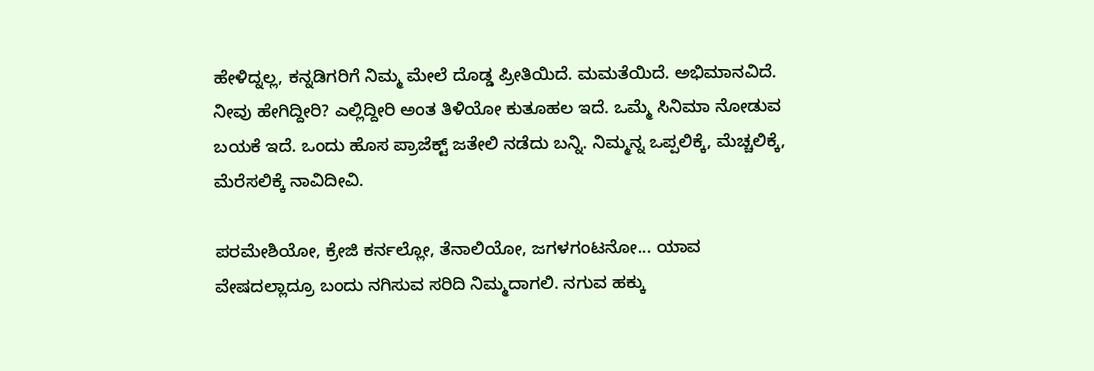ಹೇಳಿದ್ನಲ್ಲ, ಕನ್ನಡಿಗರಿಗೆ ನಿಮ್ಮ ಮೇಲೆ ದೊಡ್ಡ ಪ್ರೀತಿಯಿದೆ. ಮಮತೆಯಿದೆ. ಅಭಿಮಾನವಿದೆ. ನೀವು ಹೇಗಿದ್ದೀರಿ? ಎಲ್ಲಿದ್ದೀರಿ ಅಂತ ತಿಳಿಯೋ ಕುತೂಹಲ ಇದೆ. ಒಮ್ಮೆ ಸಿನಿಮಾ ನೋಡುವ ಬಯಕೆ ಇದೆ. ಒಂದು ಹೊಸ ಪ್ರಾಜೆಕ್ಟ್‌ ಜತೇಲಿ ನಡೆದು ಬನ್ನಿ. ನಿಮ್ಮನ್ನ ಒಪ್ಪಲಿಕ್ಕೆ, ಮೆಚ್ಚಲಿಕ್ಕೆ, ಮೆರೆಸಲಿಕ್ಕೆ ನಾವಿದೀವಿ.

ಪರಮೇಶಿಯೋ, ಕ್ರೇಜಿ ಕರ್ನಲ್ಲೋ, ತೆನಾಲಿಯೋ, ಜಗಳಗಂಟನೋ... ಯಾವ ವೇಷದಲ್ಲಾದ್ರೂ ಬಂದು ನಗಿಸುವ ಸರಿದಿ ನಿಮ್ಮದಾಗಲಿ. ನಗುವ ಹಕ್ಕು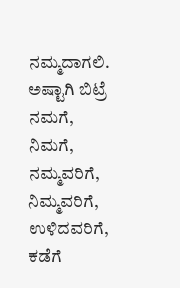ನಮ್ಮದಾಗಲಿ. ಅಷ್ಟಾಗಿ ಬಿಟ್ರೆ ನಮಗೆ, ನಿಮಗೆ, ನಮ್ಮವರಿಗೆ, ನಿಮ್ಮವರಿಗೆ, ಉಳಿದವರಿಗೆ, ಕಡೆಗೆ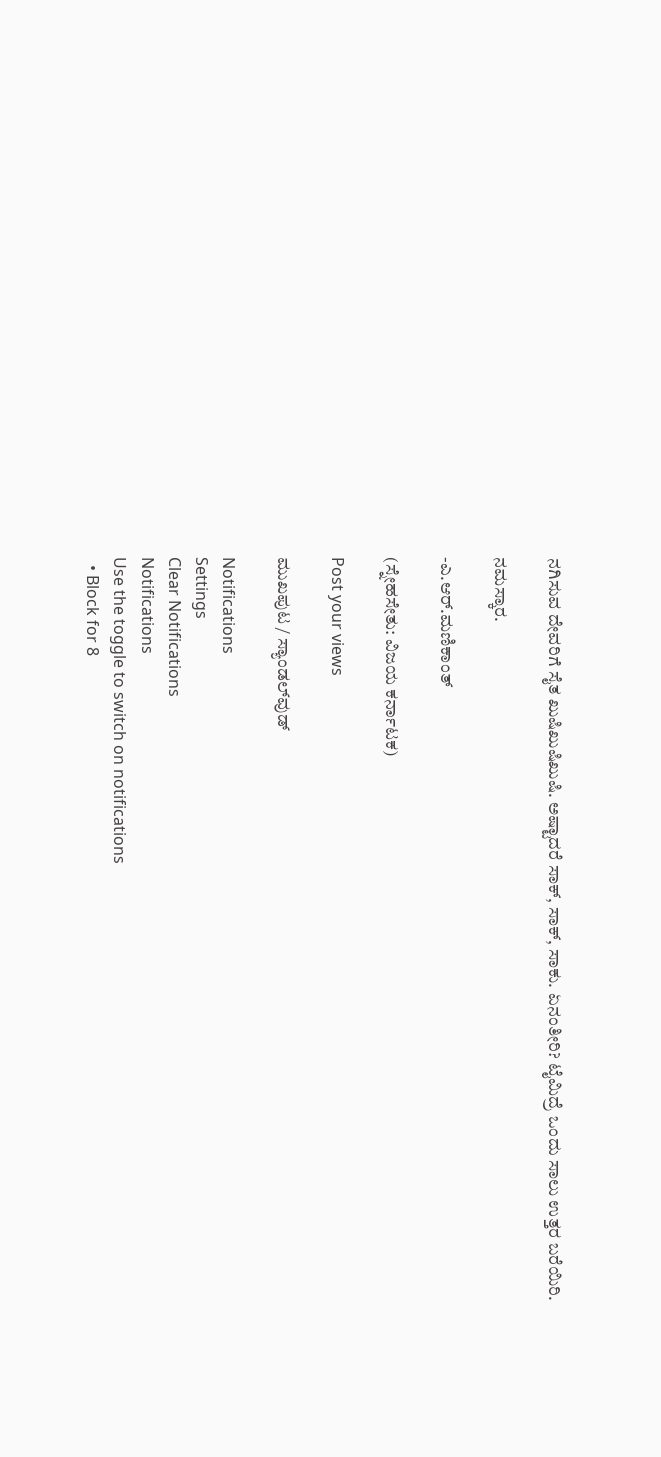ನಗಿಸುವ ದೇವರಿಗೆ ಸೈತ ಖುಷಿಖುಷಿಖುಷಿ. ಅಷ್ಟಾದರೆ ಸಾಕ್‌, ಸಾಕ್‌, ಸಾಕು. ಏನಂತೀರಿ? ಟೈಮಿದ್ರೆ ಒಂದು ಸಾಲು ಉತ್ತರ ಬರೆಯಿರಿ.

ನಮಸ್ಕಾರ.

-ಎ.ಆರ್‌.ಮಣಿಕಾಂತ್‌

(ಸ್ನೇಹಸೇತು: ವಿಜಯ ಕರ್ನಾಟಕ)

Post your views

ಮುಖಪುಟ / ಸ್ಯಾಂಡಲ್‌ವುಡ್‌

Notifications
Settings
Clear Notifications
Notifications
Use the toggle to switch on notifications
  • Block for 8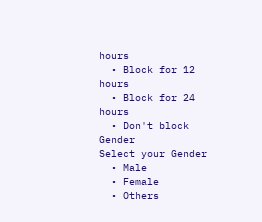hours
  • Block for 12 hours
  • Block for 24 hours
  • Don't block
Gender
Select your Gender
  • Male
  • Female
  • Others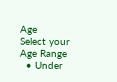Age
Select your Age Range
  • Under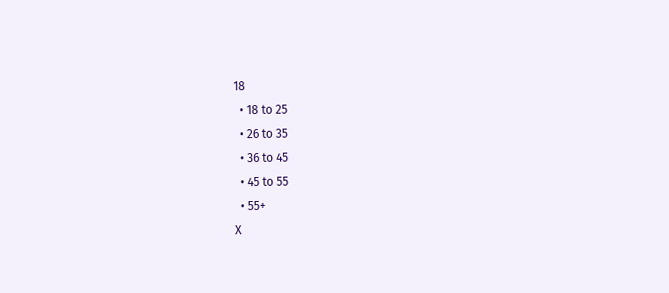18
  • 18 to 25
  • 26 to 35
  • 36 to 45
  • 45 to 55
  • 55+
X